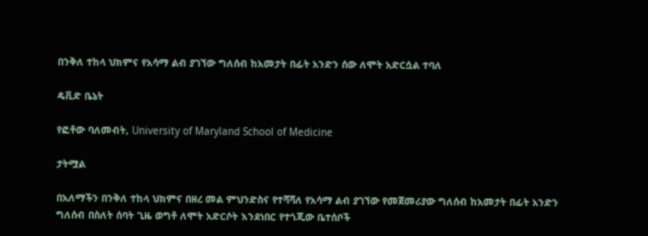በንቅለ ተከላ ህክምና የአሳማ ልብ ያገኘው ግለሰብ ከአመታት በፊት አንድን ሰው ለሞት አድርሷል ተባለ

ዴቪድ ቤኔት

የፎቶው ባለመብት, University of Maryland School of Medicine

ታትሟል

በአለማችን በንቅለ ተከላ ህክምና በዘረ መል ምህንድስና የተሻሻለ የአሳማ ልብ ያገኘው የመጀመሪያው ግለሰብ ከአመታት በፊት አንድን ግለሰብ በስለት ሰባት ጊዜ ወግቶ ለሞት አድርሶት እንደነበር የተጎጂው ቤተሰቦች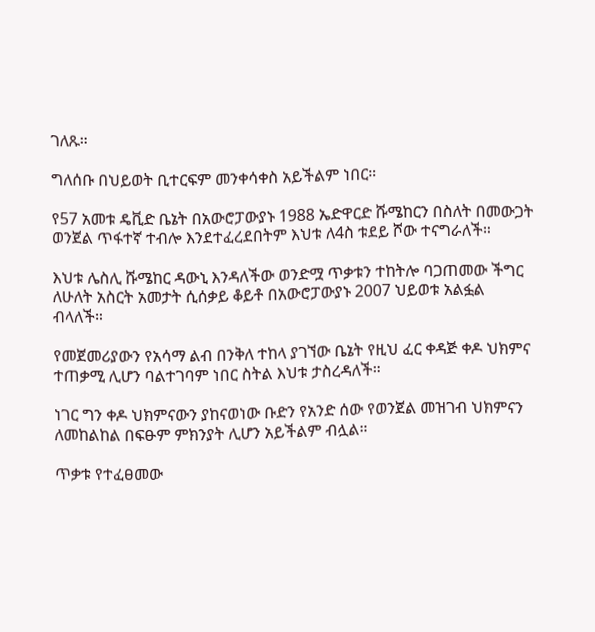ገለጹ።

ግለሰቡ በህይወት ቢተርፍም መንቀሳቀስ አይችልም ነበር።

የ57 አመቱ ዴቪድ ቤኔት በአውሮፓውያኑ 1988 ኤድዋርድ ሹሜከርን በስለት በመውጋት ወንጀል ጥፋተኛ ተብሎ እንደተፈረደበትም እህቱ ለ4ስ ቱደይ ሾው ተናግራለች።

እህቱ ሌስሊ ሹሜከር ዳውኒ እንዳለችው ወንድሟ ጥቃቱን ተከትሎ ባጋጠመው ችግር ለሁለት አስርት አመታት ሲሰቃይ ቆይቶ በአውሮፓውያኑ 2007 ህይወቱ አልፏል ብላለች።

የመጀመሪያውን የአሳማ ልብ በንቅለ ተከላ ያገኘው ቤኔት የዚህ ፈር ቀዳጅ ቀዶ ህክምና ተጠቃሚ ሊሆን ባልተገባም ነበር ስትል እህቱ ታስረዳለች።

ነገር ግን ቀዶ ህክምናውን ያከናወነው ቡድን የአንድ ሰው የወንጀል መዝገብ ህክምናን ለመከልከል በፍፁም ምክንያት ሊሆን አይችልም ብሏል።

ጥቃቱ የተፈፀመው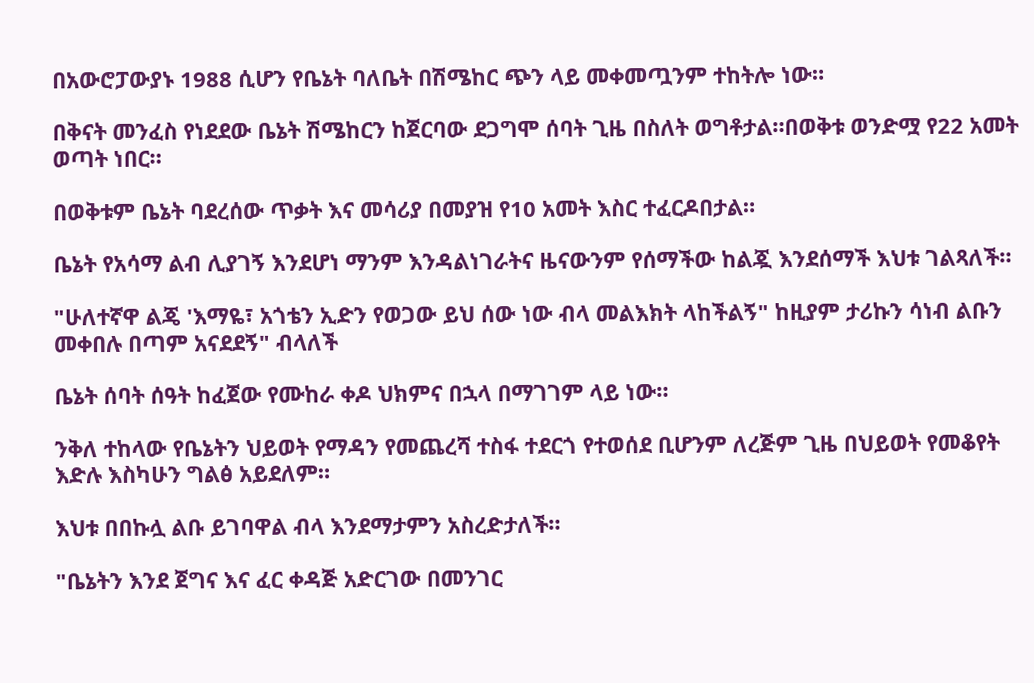በአውሮፓውያኑ 1988 ሲሆን የቤኔት ባለቤት በሽሜከር ጭን ላይ መቀመጧንም ተከትሎ ነው።

በቅናት መንፈስ የነደደው ቤኔት ሽሜከርን ከጀርባው ደጋግሞ ሰባት ጊዜ በስለት ወግቶታል።በወቅቱ ወንድሟ የ22 አመት ወጣት ነበር።

በወቅቱም ቤኔት ባደረሰው ጥቃት እና መሳሪያ በመያዝ የ10 አመት እስር ተፈርዶበታል።

ቤኔት የአሳማ ልብ ሊያገኝ እንደሆነ ማንም እንዳልነገራትና ዜናውንም የሰማችው ከልጇ እንደሰማች እህቱ ገልጻለች።

"ሁለተኛዋ ልጄ 'እማዬ፣ አጎቴን ኢድን የወጋው ይህ ሰው ነው ብላ መልእክት ላከችልኝ" ከዚያም ታሪኩን ሳነብ ልቡን መቀበሉ በጣም አናደደኝ" ብላለች

ቤኔት ሰባት ሰዓት ከፈጀው የሙከራ ቀዶ ህክምና በኋላ በማገገም ላይ ነው።

ንቅለ ተከላው የቤኔትን ህይወት የማዳን የመጨረሻ ተስፋ ተደርጎ የተወሰደ ቢሆንም ለረጅም ጊዜ በህይወት የመቆየት እድሉ እስካሁን ግልፅ አይደለም።

እህቱ በበኩሏ ልቡ ይገባዋል ብላ እንደማታምን አስረድታለች።

"ቤኔትን እንደ ጀግና እና ፈር ቀዳጅ አድርገው በመንገር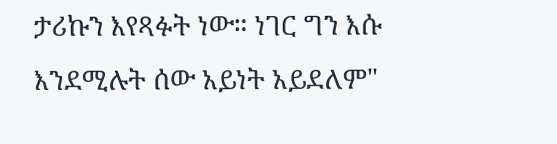ታሪኩን እየጻፉት ነው። ነገር ግን እሱ እንደሚሉት ሰው አይነት አይደለም"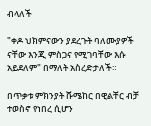ብላለች

"ቀዶ ህክምናውን ያደረጉት ባለሙያዎች ናቸው እንጂ ምስጋና የሚገባቸው እሱ አይደለም" በማለት አስረድታለች።

በጥቃቱ ምክንያት ሹሜከር በዊልቸር ብቻ ተወስኖ የነበረ ሲሆን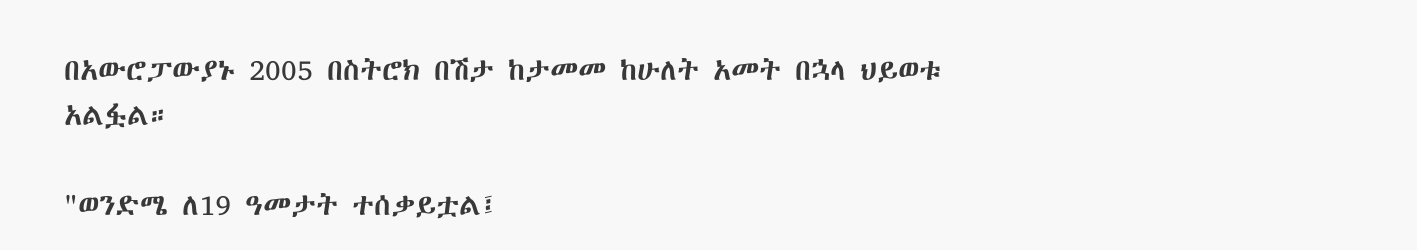በአውሮፓውያኑ 2005 በስትሮክ በሽታ ከታመመ ከሁለት አመት በኋላ ህይወቱ አልፏል።

"ወንድሜ ለ19 ዓመታት ተሰቃይቷል፤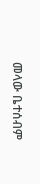መላው ቤተሰብም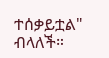ተሰቃይቷል" ብላለች።